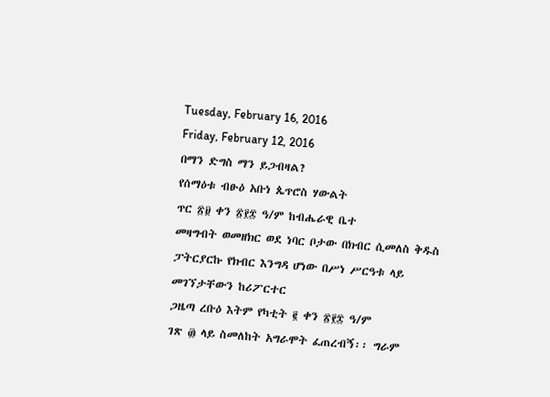Tuesday, February 16, 2016
Friday, February 12, 2016
በማን ድግስ ማን ይጋብዛል?
የሰማዕቱ ብፁዕ አቡነ ጴጥሮስ ሃውልት
ጥር ፳፱ ቀን ፳፻፰ ዓ/ም ከብሔራዊ ቤተ
መዛግብት ወመዘክር ወደ ነባር ቦታው በክብር ሲመለስ ቅዱስ ፓትርያርኩ የክብር እንግዳ ሆነው በሥነ ሥርዓቱ ላይ መገኘታቸውን ከሪፖርተር
ጋዜጣ ረቡዕ እትም የካቲት ፪ ቀን ፳፻፰ ዓ/ም
ገጽ ፴ ላይ ስመለከት አግራሞት ፈጠረብኝ፡፡ ግራም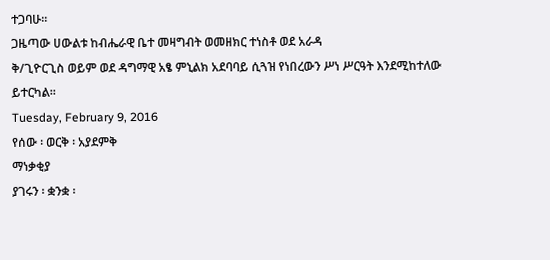ተጋባሁ፡፡
ጋዜጣው ሀውልቱ ከብሔራዊ ቤተ መዛግብት ወመዘክር ተነስቶ ወደ አራዳ
ቅ/ጊዮርጊስ ወይም ወደ ዳግማዊ አፄ ምኒልክ አደባባይ ሲጓዝ የነበረውን ሥነ ሥርዓት እንደሚከተለው ይተርካል፡፡
Tuesday, February 9, 2016
የሰው ፡ ወርቅ ፡ አያደምቅ
ማነቃቂያ
ያገሩን ፡ ቋንቋ ፡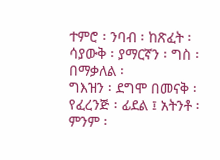ተምሮ ፡ ንባብ ፡ ከጽፈት ፡ ሳያውቅ ፡ ያማርኛን ፡ ግስ ፡ በማቃለል ፡
ግእዝን ፡ ደግሞ በመናቅ ፡ የፈረንጅ ፡ ፊደል ፤ አትንቶ ፡ ምንም ፡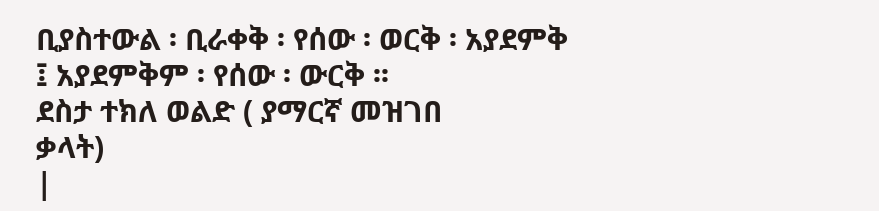ቢያስተውል ፡ ቢራቀቅ ፡ የሰው ፡ ወርቅ ፡ አያደምቅ
፤ አያደምቅም ፡ የሰው ፡ ውርቅ ፡፡
ደስታ ተክለ ወልድ ( ያማርኛ መዝገበ
ቃላት)
|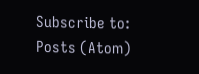Subscribe to:
Posts (Atom)